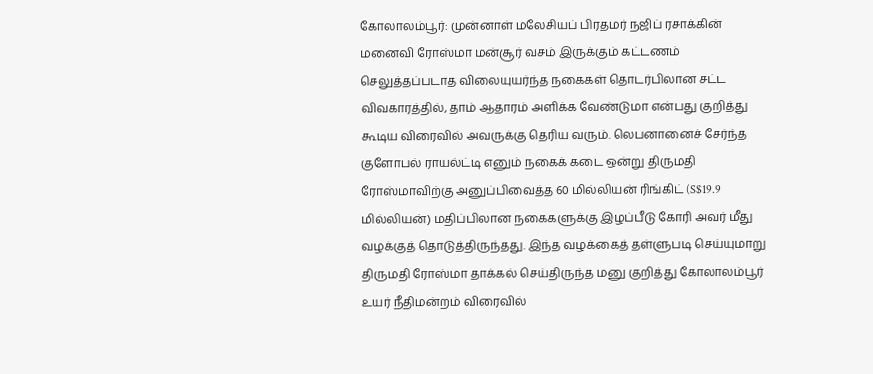கோலாலம்பூர்: முன்னாள் மலேசியப் பிரதமர் நஜிப் ரசாக்கின் மனைவி ரோஸ்மா மன்சூர் வசம் இருக்கும் கட்டணம் செலுத்தப்படாத விலையுயர்ந்த நகைகள் தொடர்பிலான சட்ட விவகாரத்தில், தாம் ஆதாரம் அளிக்க வேண்டுமா என்பது குறித்து கூடிய விரைவில் அவருக்கு தெரிய வரும். லெபனானைச் சேர்ந்த குளோபல் ராயல்ட்டி எனும் நகைக் கடை ஒன்று திருமதி ரோஸ்மாவிற்கு அனுப்பிவைத்த 60 மில்லியன் ரிங்கிட் (S$19.9 மில்லியன்) மதிப்பிலான நகைகளுக்கு இழப்பீடு கோரி அவர் மீது வழக்குத் தொடுத்திருந்தது. இந்த வழக்கைத் தள்ளுபடி செய்யுமாறு திருமதி ரோஸ்மா தாக்கல் செய்திருந்த மனு குறித்து கோலாலம்பூர் உயர் நீதிமன்றம் விரைவில்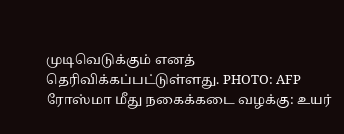முடிவெடுக்கும் எனத் தெரிவிக்கப்பட்டுள்ளது. PHOTO: AFP
ரோஸ்மா மீது நகைக்கடை வழக்கு: உயர்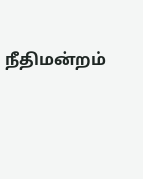நீதிமன்றம்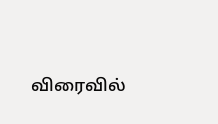விரைவில்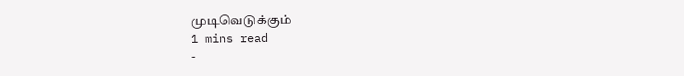முடிவெடுக்கும்
1 mins read
-